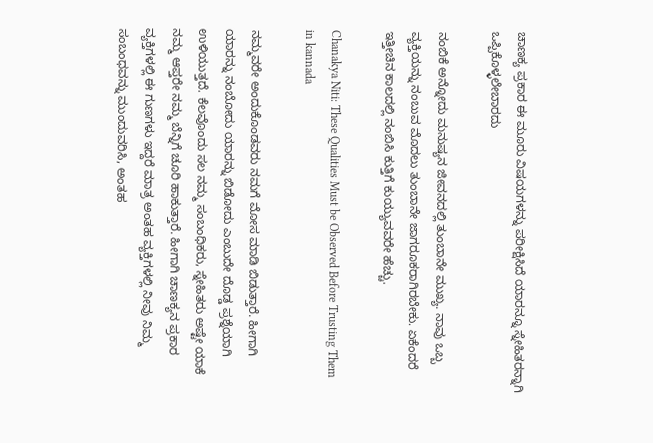ಚಾಣಕ್ಯ ಪ್ರಕಾರ ಈ ಮೂರು ವಿಷಯಗಳನ್ನು ಪರೀಕ್ಷಿಸಿದೆ ಯಾರನ್ನೂ ಸ್ನೇಹಿತರನ್ನಾಗಿ ಒಪ್ಪಿಕೊಳ್ಳಲೇಬಾರದು

ನಂಬಿಕೆ ಅನ್ನೋದು ಮನುಷ್ಯನ ಜೀವನದಲ್ಲಿ ತುಂಬಾನೇ ಮುಖ್ಯ. ನಾವು ಒಬ್ಬ ವ್ಯಕ್ತಿಯನ್ನು ನಂಬುವ ಮೊದಲು ತುಂಬಾನೇ ಜಾಗರೂಕರಾಗಿರಬೇಕು. ಏಕೆಂದರೆ ಇತ್ತೀಚಿನ ಕಾಲದಲ್ಲಿ ನಂಬಿಸಿ ಕುತ್ತಿಗೆ ಕುಯ್ಯುವವರೇ ಹೆಚ್ಚು.

Chanakya Niti: These Qualities Must be Observed Before Trusting Them in kannada

ನಮ್ಮವರೇ ಅಂದುಕೊಂಡವರು ನಮಗೆ ಮೋಸ ಮಾಡಿ ಬಿಡುತ್ತಾರೆ. ಹೀಗಾಗಿ ಯಾರನ್ನು ನಂಬೋದು ಯಾರನ್ನು ಬಿಡೋದು ಎಂಬುದೇ ದೊಡ್ಡ ಪ್ರಶ್ನೆಯಾಗಿ ಉಳಿಯುತ್ತದೆ. ಕೆಲವೊಂದು ಸಲ ನಮ್ಮ ಸಂಬಂಧಿಕರು, ಸ್ನೇಹಿತರು ಅಷ್ಟೇ ಯಾಕೆ ನಮ್ಮ ಆಪ್ತರೇ ನಮ್ಮ ಬೆನ್ನಿಗೆ ಚೂರಿ ಹಾಕುತ್ತಾರೆ. ಹೀಗಾಗಿ ಚಾಣಕ್ಯನ ಪ್ರಕಾರ ವ್ಯಕ್ತಿಗಳಲ್ಲಿ ಈ ಗುಣಗಳು ಇದ್ದರೆ ಮಾತ್ರ ಅಂತಹ ವ್ಯಕ್ತಿಗಳಲ್ಲಿ ನೀವು ನಿಮ್ಮ ಸಂಬಂಧವನ್ನು ಮುಂದುವರಿಸಿ, ಅಂತಹ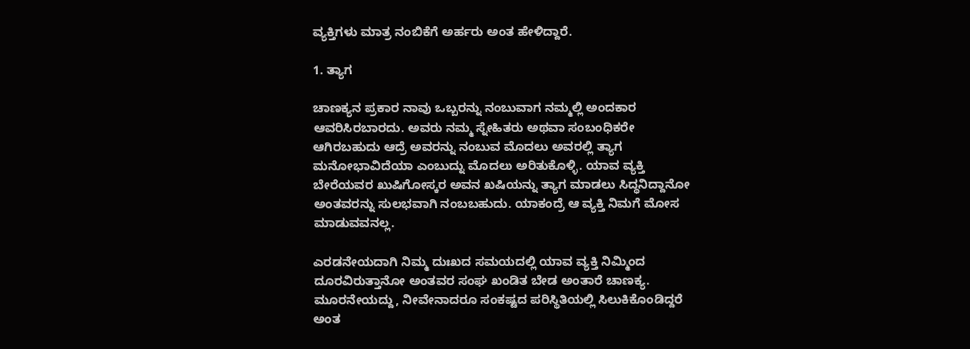ವ್ಯಕ್ತಿಗಳು ಮಾತ್ರ ನಂಬಿಕೆಗೆ ಅರ್ಹರು ಅಂತ ಹೇಳಿದ್ದಾರೆ.

1. ತ್ಯಾಗ

ಚಾಣಕ್ಯನ ಪ್ರಕಾರ ನಾವು ಒಬ್ಬರನ್ನು ನಂಬುವಾಗ ನಮ್ಮಲ್ಲಿ ಅಂದಕಾರ ಆವರಿಸಿರಬಾರದು. ಅವರು ನಮ್ಮ ಸ್ನೇಹಿತರು ಅಥವಾ ಸಂಬಂಧಿಕರೇ ಆಗಿರಬಹುದು ಆದ್ರೆ ಅವರನ್ನು ನಂಬುವ ಮೊದಲು ಅವರಲ್ಲಿ ತ್ಯಾಗ ಮನೋಭಾವಿದೆಯಾ ಎಂಬುದ್ನು ಮೊದಲು ಅರಿತುಕೊಳ್ಳಿ. ಯಾವ ವ್ಯಕ್ತಿ ಬೇರೆಯವರ ಖುಷಿಗೋಸ್ಕರ ಅವನ ಖಷಿಯನ್ನು ತ್ಯಾಗ ಮಾಡಲು ಸಿದ್ಧನಿದ್ದಾನೋ ಅಂತವರನ್ನು ಸುಲಭವಾಗಿ ನಂಬಬಹುದು. ಯಾಕಂದ್ರೆ ಆ ವ್ಯಕ್ತಿ ನಿಮಗೆ ಮೋಸ ಮಾಡುವವನಲ್ಲ.

ಎರಡನೇಯದಾಗಿ ನಿಮ್ಮ ದುಃಖದ ಸಮಯದಲ್ಲಿ ಯಾವ ವ್ಯಕ್ತಿ ನಿಮ್ಮಿಂದ ದೂರವಿರುತ್ತಾನೋ ಅಂತವರ ಸಂಘ ಖಂಡಿತ ಬೇಡ ಅಂತಾರೆ ಚಾಣಕ್ಯ. ಮೂರನೇಯದ್ದು, ನೀವೇನಾದರೂ ಸಂಕಷ್ಟದ ಪರಿಸ್ಥಿತಿಯಲ್ಲಿ ಸಿಲುಕಿಕೊಂಡಿದ್ದರೆ ಅಂತ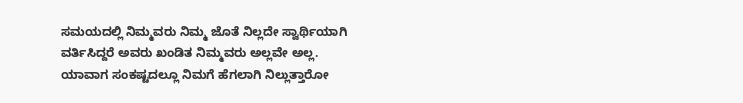ಸಮಯದಲ್ಲಿ ನಿಮ್ಮವರು ನಿಮ್ಮ ಜೊತೆ ನಿಲ್ಲದೇ ಸ್ವಾರ್ಥಿಯಾಗಿ ವರ್ತಿಸಿದ್ದರೆ ಅವರು ಖಂಡಿತ ನಿಮ್ಮವರು ಅಲ್ಲವೇ ಅಲ್ಲ. ಯಾವಾಗ ಸಂಕಷ್ಟದಲ್ಲೂ ನಿಮಗೆ ಹೆಗಲಾಗಿ ನಿಲ್ಲುತ್ತಾರೋ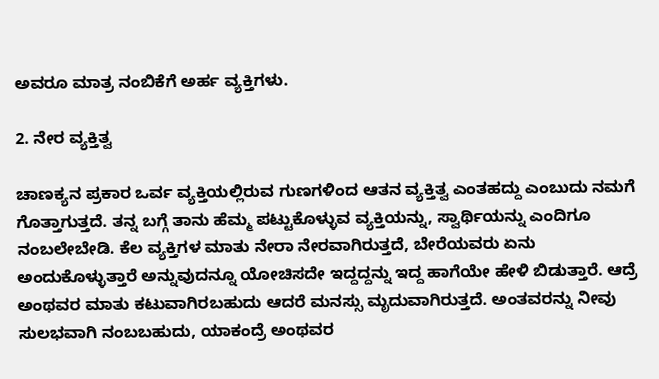ಅವರೂ ಮಾತ್ರ ನಂಬಿಕೆಗೆ ಅರ್ಹ ವ್ಯಕ್ತಿಗಳು.

2. ನೇರ ವ್ಯಕ್ತಿತ್ವ

ಚಾಣಕ್ಯನ ಪ್ರಕಾರ ಒರ್ವ ವ್ಯಕ್ತಿಯಲ್ಲಿರುವ ಗುಣಗಳಿಂದ ಆತನ ವ್ಯಕ್ತಿತ್ವ ಎಂತಹದ್ದು ಎಂಬುದು ನಮಗೆ ಗೊತ್ತಾಗುತ್ತದೆ. ತನ್ನ ಬಗ್ಗೆ ತಾನು ಹೆಮ್ಮ ಪಟ್ಟುಕೊಳ್ಳುವ ವ್ಯಕ್ತಿಯನ್ನು, ಸ್ವಾರ್ಥಿಯನ್ನು ಎಂದಿಗೂ ನಂಬಲೇಬೇಡಿ. ಕೆಲ ವ್ಯಕ್ತಿಗಳ ಮಾತು ನೇರಾ ನೇರವಾಗಿರುತ್ತದೆ, ಬೇರೆಯವರು ಏನು ಅಂದುಕೊಳ್ಳುತ್ತಾರೆ ಅನ್ನುವುದನ್ನೂ ಯೋಚಿಸದೇ ಇದ್ದದ್ದನ್ನು ಇದ್ದ ಹಾಗೆಯೇ ಹೇಳಿ ಬಿಡುತ್ತಾರೆ. ಆದ್ರೆ ಅಂಥವರ ಮಾತು ಕಟುವಾಗಿರಬಹುದು ಆದರೆ ಮನಸ್ಸು ಮೃದುವಾಗಿರುತ್ತದೆ. ಅಂತವರನ್ನು ನೀವು ಸುಲಭವಾಗಿ ನಂಬಬಹುದು, ಯಾಕಂದ್ರೆ ಅಂಥವರ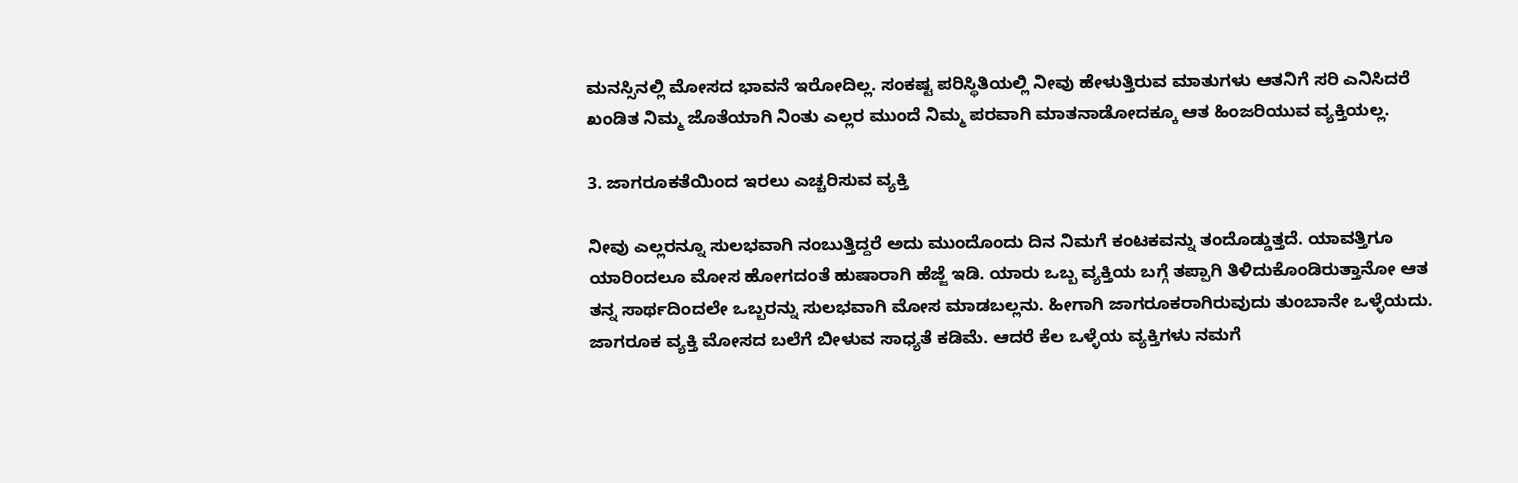ಮನಸ್ಸಿನಲ್ಲಿ ಮೋಸದ ಭಾವನೆ ಇರೋದಿಲ್ಲ. ಸಂಕಷ್ಟ ಪರಿಸ್ಥಿತಿಯಲ್ಲಿ ನೀವು ಹೇಳುತ್ತಿರುವ ಮಾತುಗಳು ಆತನಿಗೆ ಸರಿ ಎನಿಸಿದರೆ ಖಂಡಿತ ನಿಮ್ಮ ಜೊತೆಯಾಗಿ ನಿಂತು ಎಲ್ಲರ ಮುಂದೆ ನಿಮ್ಮ ಪರವಾಗಿ ಮಾತನಾಡೋದಕ್ಕೂ ಆತ ಹಿಂಜರಿಯುವ ವ್ಯಕ್ತಿಯಲ್ಲ.

3. ಜಾಗರೂಕತೆಯಿಂದ ಇರಲು ಎಚ್ಚರಿಸುವ ವ್ಯಕ್ತಿ

ನೀವು ಎಲ್ಲರನ್ನೂ ಸುಲಭವಾಗಿ ನಂಬುತ್ತಿದ್ದರೆ ಅದು ಮುಂದೊಂದು ದಿನ ನಿಮಗೆ ಕಂಟಕವನ್ನು ತಂದೊಡ್ಡುತ್ತದೆ. ಯಾವತ್ತಿಗೂ ಯಾರಿಂದಲೂ ಮೋಸ ಹೋಗದಂತೆ ಹುಷಾರಾಗಿ ಹೆಜ್ಜೆ ಇಡಿ. ಯಾರು ಒಬ್ಬ ವ್ಯಕ್ತಿಯ ಬಗ್ಗೆ ತಪ್ಪಾಗಿ ತಿಳಿದುಕೊಂಡಿರುತ್ತಾನೋ ಆತ ತನ್ನ ಸಾರ್ಥದಿಂದಲೇ ಒಬ್ಬರನ್ನು ಸುಲಭವಾಗಿ ಮೋಸ ಮಾಡಬಲ್ಲನು. ಹೀಗಾಗಿ ಜಾಗರೂಕರಾಗಿರುವುದು ತುಂಬಾನೇ ಒಳ್ಳೆಯದು. ಜಾಗರೂಕ ವ್ಯಕ್ತಿ ಮೋಸದ ಬಲೆಗೆ ಬೀಳುವ ಸಾಧ್ಯತೆ ಕಡಿಮೆ. ಆದರೆ ಕೆಲ ಒಳ್ಳೆಯ ವ್ಯಕ್ತಿಗಳು ನಮಗೆ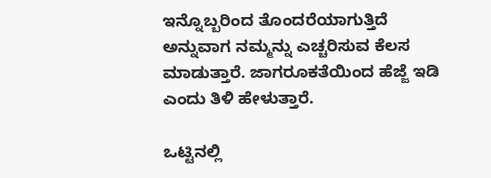ಇನ್ನೊಬ್ಬರಿಂದ ತೊಂದರೆಯಾಗುತ್ತಿದೆ ಅನ್ನುವಾಗ ನಮ್ಮನ್ನು ಎಚ್ಚರಿಸುವ ಕೆಲಸ ಮಾಡುತ್ತಾರೆ. ಜಾಗರೂಕತೆಯಿಂದ ಹೆಜ್ಜೆ ಇಡಿ ಎಂದು ತಿಳಿ ಹೇಳುತ್ತಾರೆ.

ಒಟ್ಟಿನಲ್ಲಿ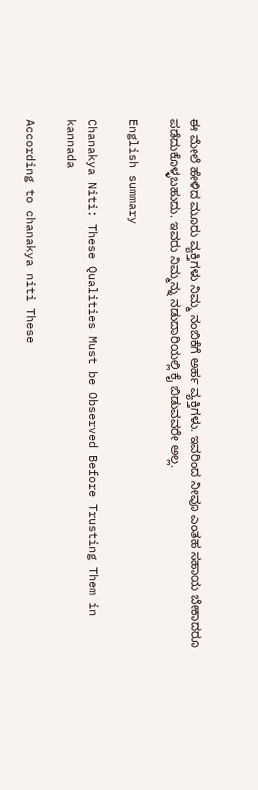ಈ ಮೇಲೆ ಹೇಳಿದ ಮೂರು ವ್ಯಕ್ತಿಗಳು ನಿಮ್ಮ ನಂಬಿಕೆಗೆ ಅರ್ಹ ವ್ಯಕ್ತಿಗಳು. ಇವರಿಂದ ನೀವೂ ಎಂತಹ ಸಹಾಯ ಬೇಕಾದರೂ ಪಡೆದುಕೊಳ್ಳಬಹುದು. ಇವರು ನಿಮ್ಮನ್ನು ನಡುದಾರಿಯಲ್ಲಿ ಕೈ ಬಿಡುವವರೇ ಅಲ್ಲ.

English summary

Chanakya Niti: These Qualities Must be Observed Before Trusting Them in kannada

According to chanakya niti These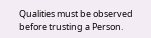Qualities must be observed before trusting a Person.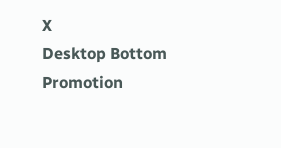X
Desktop Bottom Promotion